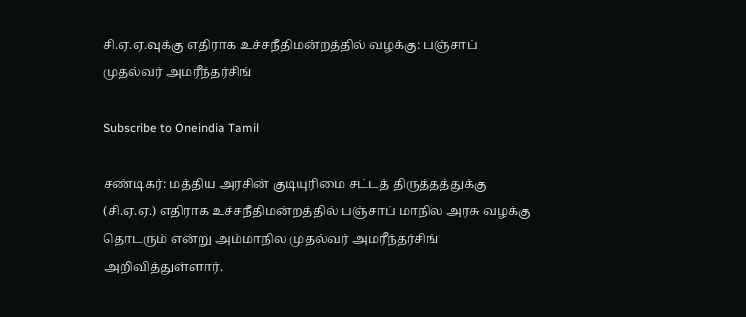சி.ஏ.ஏ.வுக்கு எதிராக உச்சநீதிமன்றத்தில் வழக்கு: பஞ்சாப் முதல்வர் அமரீந்தர்சிங்

Subscribe to Oneindia Tamil

சண்டிகர்: மத்திய அரசின் குடியுரிமை சட்டத் திருத்தத்துக்கு (சி.ஏ.ஏ.) எதிராக உச்சநீதிமன்றத்தில் பஞ்சாப் மாநில அரசு வழக்கு தொடரும் என்று அம்மாநில முதல்வர் அமரீந்தர்சிங் அறிவித்துள்ளார்.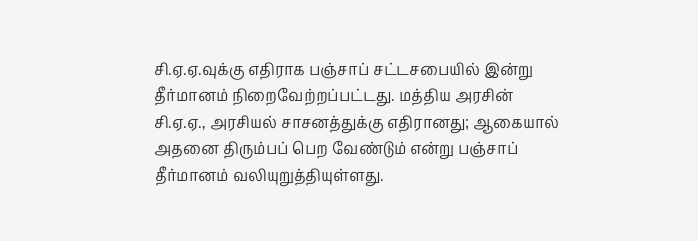சி.ஏ.ஏ.வுக்கு எதிராக பஞ்சாப் சட்டசபையில் இன்று தீர்மானம் நிறைவேற்றப்பட்டது. மத்திய அரசின் சி.ஏ.ஏ., அரசியல் சாசனத்துக்கு எதிரானது; ஆகையால் அதனை திரும்பப் பெற வேண்டும் என்று பஞ்சாப் தீர்மானம் வலியுறுத்தியுள்ளது.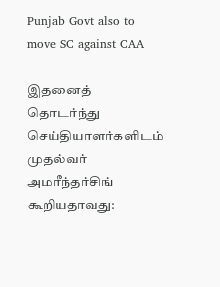Punjab Govt also to move SC against CAA

இதனைத் தொடர்ந்து செய்தியாளர்களிடம் முதல்வர் அமரீந்தர்சிங் கூறியதாவது: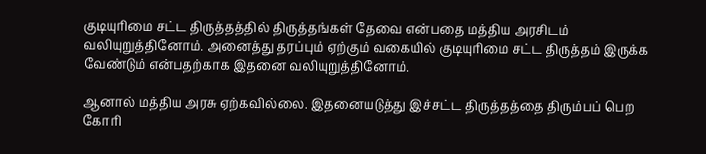குடியுரிமை சட்ட திருத்தத்தில் திருத்தங்கள் தேவை என்பதை மத்திய அரசிடம் வலியுறுத்தினோம். அனைத்து தரப்பும் ஏற்கும் வகையில் குடியுரிமை சட்ட திருத்தம் இருக்க வேண்டும் என்பதற்காக இதனை வலியுறுத்தினோம்.

ஆனால் மத்திய அரசு ஏற்கவில்லை. இதனையடுத்து இச்சட்ட திருத்தத்தை திரும்பப் பெற கோரி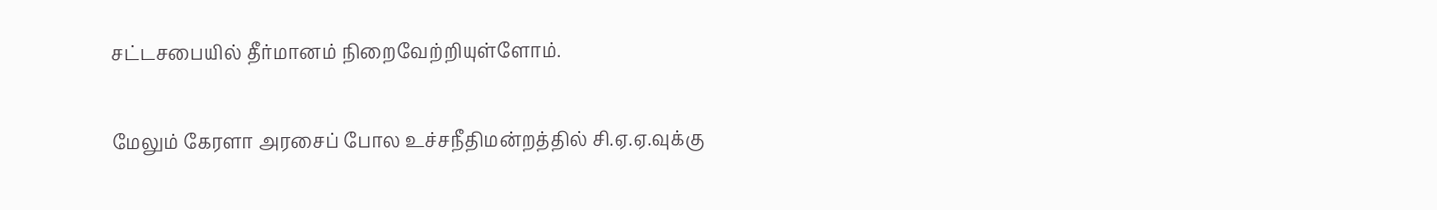சட்டசபையில் தீர்மானம் நிறைவேற்றியுள்ளோம்.

மேலும் கேரளா அரசைப் போல உச்சநீதிமன்றத்தில் சி.ஏ.ஏ.வுக்கு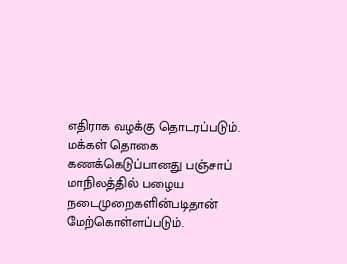எதிராக வழக்கு தொடரப்படும். மக்கள் தொகை கணக்கெடுப்பானது பஞ்சாப் மாநிலத்தில் பழைய நடைமுறைகளின்படிதான் மேற்கொள்ளப்படும்.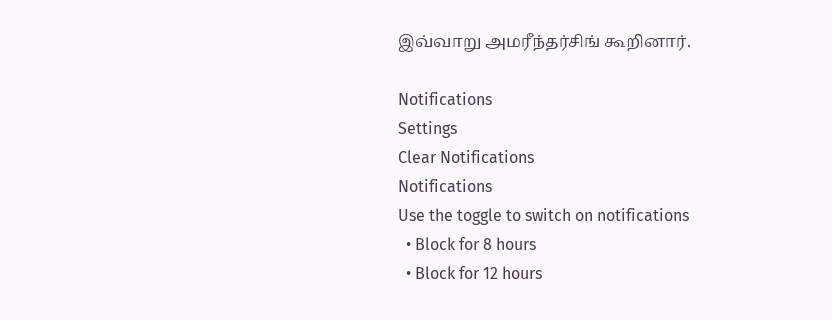இவ்வாறு அமரீந்தர்சிங் கூறினார்.

Notifications
Settings
Clear Notifications
Notifications
Use the toggle to switch on notifications
  • Block for 8 hours
  • Block for 12 hours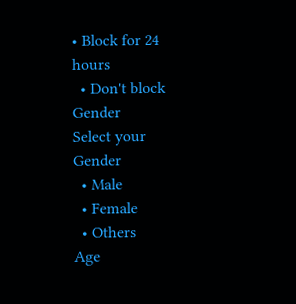• Block for 24 hours
  • Don't block
Gender
Select your Gender
  • Male
  • Female
  • Others
Age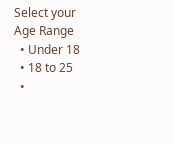Select your Age Range
  • Under 18
  • 18 to 25
  •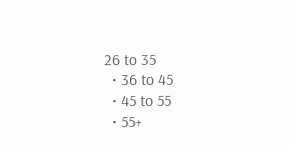26 to 35
  • 36 to 45
  • 45 to 55
  • 55+